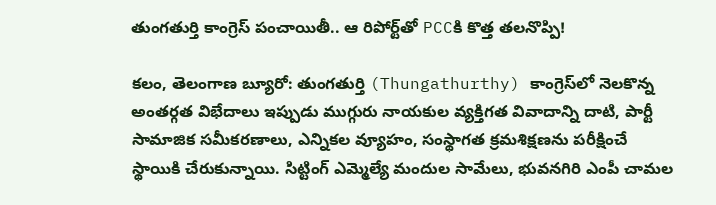తుంగతుర్తి కాంగ్రెస్‌ పంచాయితీ.. ఆ రిపోర్ట్‌తో PCCకి కొత్త తలనొప్పి!

కలం, తెలంగాణ బ్యూరో: తుంగతుర్తి (Thungathurthy) కాంగ్రెస్‌లో నెలకొన్న అంతర్గత విభేదాలు ఇప్పుడు ముగ్గురు నాయకుల వ్యక్తిగత వివాదాన్ని దాటి, పార్టీ సామాజిక సమీకరణాలు, ఎన్నికల వ్యూహం, సంస్థాగత క్రమశిక్షణను పరీక్షించే స్థాయికి చేరుకున్నాయి. సిట్టింగ్ ఎమ్మెల్యే మందుల సామేలు, భువనగిరి ఎంపీ చామల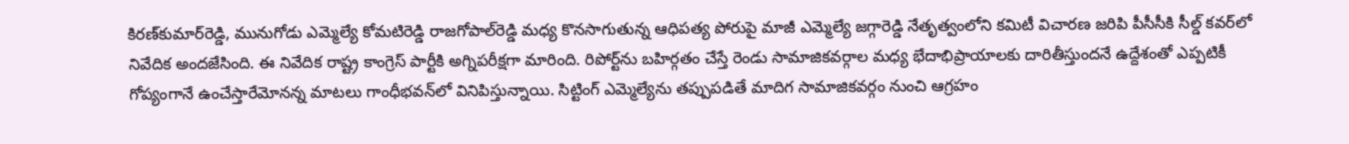కిరణ్‌కుమార్‌రెడ్డి, మునుగోడు ఎమ్మెల్యే కోమటిరెడ్డి రాజగోపాల్‌రెడ్డి మధ్య కొనసాగుతున్న ఆధిపత్య పోరుపై మాజీ ఎమ్మెల్యే జగ్గారెడ్డి నేతృత్వంలోని కమిటీ విచారణ జరిపి పీసీసీకి సీల్డ్ కవర్‌లో నివేదిక అందజేసింది. ఈ నివేదిక రాష్ట్ర కాంగ్రెస్ పార్టీకి అగ్నిపరీక్షగా మారింది. రిపోర్ట్‌ను బహిర్గతం చేస్తే రెండు సామాజికవర్గాల మధ్య భేదాభిప్రాయాలకు దారితీస్తుందనే ఉద్దేశంతో ఎప్పటికీ గోప్యంగానే ఉంచేస్తారేమోనన్న మాటలు గాంధీభవన్‌లో వినిపిస్తున్నాయి. సిట్టింగ్ ఎమ్మెల్యేను తప్పుపడితే మాదిగ సామాజికవర్గం నుంచి ఆగ్రహం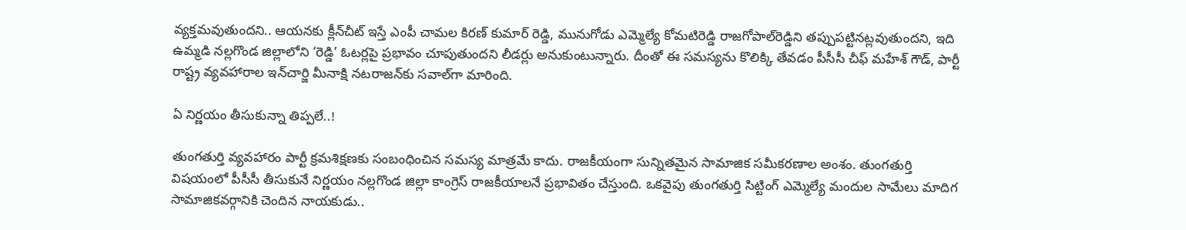వ్యక్తమవుతుందని.. ఆయనకు క్లీన్‌చీట్ ఇస్తే ఎంపీ చామల కిరణ్ కుమార్ రెడ్డి, మునుగోడు ఎమ్మెల్యే కోమటిరెడ్డి రాజగోపాల్‌రెడ్డిని తప్పుపట్టినట్లవుతుందని, ఇది ఉమ్మడి నల్లగొండ జిల్లాలోని ‘రెడ్డి’ ఓటర్లపై ప్రభావం చూపుతుందని లీడర్లు అనుకుంటున్నారు. దీంతో ఈ సమస్యను కొలిక్కి తేవడం పీసీసీ చీఫ్ మహేశ్ గౌడ్, పార్టీ రాష్ట్ర వ్యవహారాల ఇన్‌చార్జి మీనాక్షి నటరాజన్‌కు సవాల్‌గా మారింది.

ఏ నిర్ణయం తీసుకున్నా తిప్పలే..!

తుంగతుర్తి వ్యవహారం పార్టీ క్రమశిక్షణకు సంబంధించిన సమస్య మాత్రమే కాదు. రాజకీయంగా సున్నితమైన సామాజిక సమీకరణాల అంశం. తుంగతుర్తి విషయంలో పీసీసీ తీసుకునే నిర్ణయం నల్లగొండ జిల్లా కాంగ్రెస్ రాజకీయాలనే ప్రభావితం చేస్తుంది. ఒకవైపు తుంగతుర్తి సిట్టింగ్ ఎమ్మెల్యే మందుల సామేలు మాదిగ సామాజికవర్గానికి చెందిన నాయకుడు..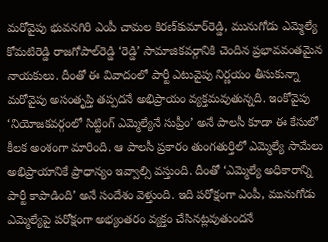మరోవైపు భువనగిరి ఎంపీ చామల కిరణ్‌కుమార్‌రెడ్డి, మునుగోడు ఎమ్మెల్యే కోమటిరెడ్డి రాజగోపాల్‌రెడ్డి ‘రెడ్డి’ సామాజికవర్గానికి చెందిన ప్రభావవంతమైన నాయకులు. దీంతో ఈ వివాదంలో పార్టీ ఎటువైపు నిర్ణయం తీసుకున్నా మరోవైపు అసంతృప్తి తప్పదనే అభిప్రాయం వ్యక్తమవుతున్నది. ఇంకోవైపు ‘నియోజకవర్గంలో సిట్టింగ్ ఎమ్మెల్యేనే సుప్రీం’ అనే పాలసీ కూడా ఈ కేసులో కీలక అంశంగా మారింది. ఆ పాలసీ ప్రకారం తుంగతుర్తిలో ఎమ్మెల్యే సామేలు అభిప్రాయానికే ప్రాధాన్యం ఇవ్వాల్సి వస్తుంది. దీంతో ‘ఎమ్మెల్యే అధికారాన్ని పార్టీ కాపాడింది’ అనే సందేశం వెళ్తుంది. ఇది పరోక్షంగా ఎంపీ, మునుగోడు ఎమ్మెల్యేపై పరోక్షంగా అభ్యంతరం వ్యక్తం చేసినట్లవుతుందనే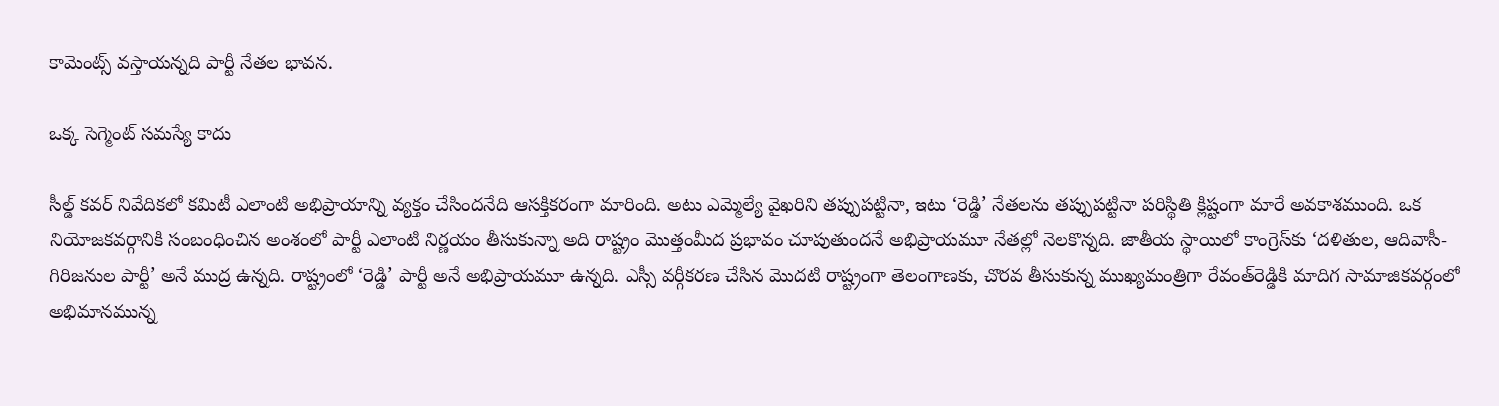కామెంట్స్ వస్తాయన్నది పార్టీ నేతల భావన.

ఒక్క సెగ్మెంట్ సమస్యే కాదు

సీల్డ్ కవర్ నివేదికలో కమిటీ ఎలాంటి అభిప్రాయాన్ని వ్యక్తం చేసిందనేది ఆసక్తికరంగా మారింది. అటు ఎమ్మెల్యే వైఖరిని తప్పుపట్టినా, ఇటు ‘రెడ్డి’ నేతలను తప్పుపట్టినా పరిస్థితి క్లిష్టంగా మారే అవకాశముంది. ఒక నియోజకవర్గానికి సంబంధించిన అంశంలో పార్టీ ఎలాంటి నిర్ణయం తీసుకున్నా అది రాష్ట్రం మొత్తంమీద ప్రభావం చూపుతుందనే అభిప్రాయమూ నేతల్లో నెలకొన్నది. జాతీయ స్థాయిలో కాంగ్రెస్‌కు ‘దళితుల, ఆదివాసీ-గిరిజనుల పార్టీ’ అనే ముద్ర ఉన్నది. రాష్ట్రంలో ‘రెడ్డి’ పార్టీ అనే అభిప్రాయమూ ఉన్నది. ఎస్సీ వర్గీకరణ చేసిన మొదటి రాష్ట్రంగా తెలంగాణకు, చొరవ తీసుకున్న ముఖ్యమంత్రిగా రేవంత్‌రెడ్డికి మాదిగ సామాజికవర్గంలో అభిమానమున్న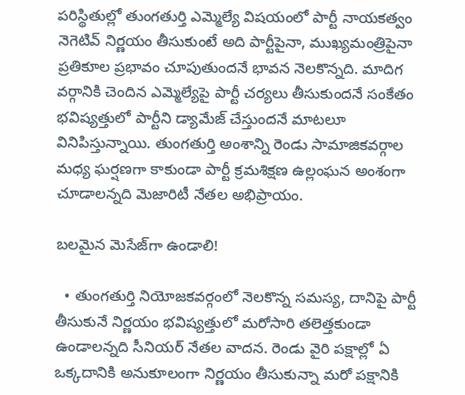పరిస్థితుల్లో తుంగతుర్తి ఎమ్మెల్యే విషయంలో పార్టీ నాయకత్వం నెగెటివ్ నిర్ణయం తీసుకుంటే అది పార్టీపైనా, ముఖ్యమంత్రిపైనా ప్రతికూల ప్రభావం చూపుతుందనే భావన నెలకొన్నది. మాదిగ వర్గానికి చెందిన ఎమ్మెల్యేపై పార్టీ చర్యలు తీసుకుందనే సంకేతం భవిష్యత్తులో పార్టీని డ్యామేజ్ చేస్తుందనే మాటలూ వినిపిస్తున్నాయి. తుంగతుర్తి అంశాన్ని రెండు సామాజికవర్గాల మధ్య ఘర్షణగా కాకుండా పార్టీ క్రమశిక్షణ ఉల్లంఘన అంశంగా చూడాలన్నది మెజారిటీ నేతల అభిప్రాయం.

బలమైన మెసేజ్‌గా ఉండాలి!

  • తుంగతుర్తి నియోజకవర్గంలో నెలకొన్న సమస్య, దానిపై పార్టీ తీసుకునే నిర్ణయం భవిష్యత్తులో మరోసారి తలెత్తకుండా ఉండాలన్నది సీనియర్ నేతల వాదన. రెండు వైరి పక్షాల్లో ఏ ఒక్కదానికి అనుకూలంగా నిర్ణయం తీసుకున్నా మరో పక్షానికి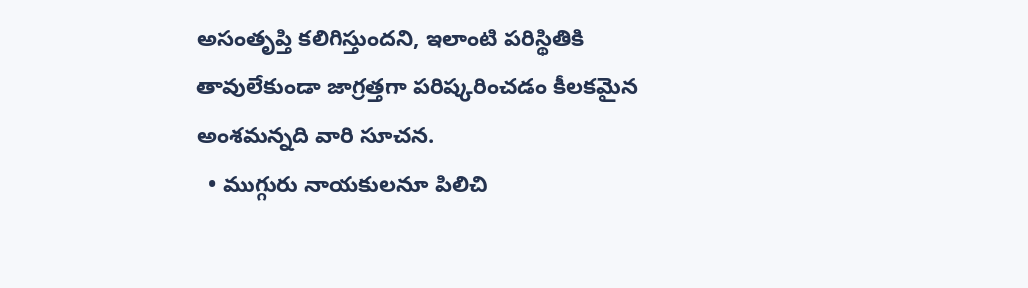అసంతృప్తి కలిగిస్తుందని, ఇలాంటి పరిస్థితికి తావులేకుండా జాగ్రత్తగా పరిష్కరించడం కీలకమైన అంశమన్నది వారి సూచన.
  • ముగ్గురు నాయకులనూ పిలిచి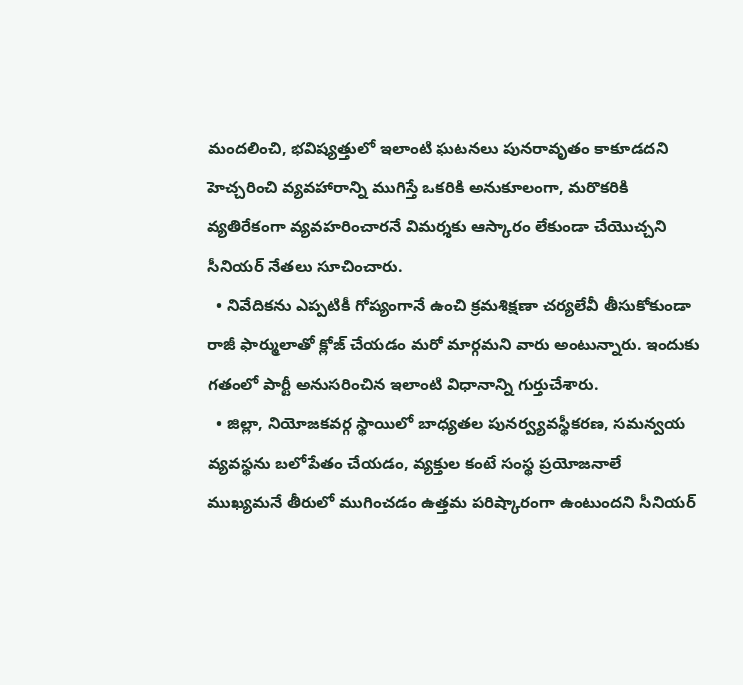మందలించి, భవిష్యత్తులో ఇలాంటి ఘటనలు పునరావృతం కాకూడదని హెచ్చరించి వ్యవహారాన్ని ముగిస్తే ఒకరికి అనుకూలంగా, మరొకరికి వ్యతిరేకంగా వ్యవహరించారనే విమర్శకు ఆస్కారం లేకుండా చేయొచ్చని సీనియర్ నేతలు సూచించారు.
  • నివేదికను ఎప్పటికీ గోప్యంగానే ఉంచి క్రమశిక్షణా చర్యలేవీ తీసుకోకుండా రాజీ ఫార్ములాతో క్లోజ్ చేయడం మరో మార్గమని వారు అంటున్నారు. ఇందుకు గతంలో పార్టీ అనుసరించిన ఇలాంటి విధానాన్ని గుర్తుచేశారు.
  • జిల్లా, నియోజకవర్గ స్థాయిలో బాధ్యతల పునర్వ్యవస్థీకరణ, సమన్వయ వ్యవస్థను బలోపేతం చేయడం, వ్యక్తుల కంటే సంస్థ ప్రయోజనాలే ముఖ్యమనే తీరులో ముగించడం ఉత్తమ పరిష్కారంగా ఉంటుందని సీనియర్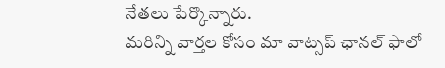నేతలు పేర్కొన్నారు.
మ‌రిన్ని వార్త‌ల కోసం మా వాట్స‌ప్ ఛాన‌ల్ ఫాలో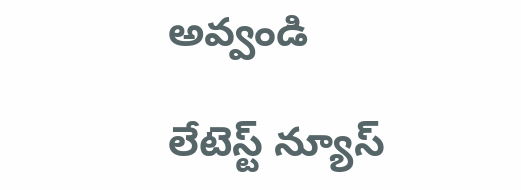అవ్వండి

లేటెస్ట్ న్యూస్‌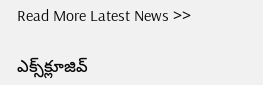Read More Latest News >>

ఎక్స్‌క్లూజివ్‌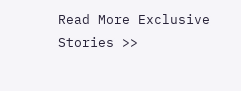Read More Exclusive Stories >>